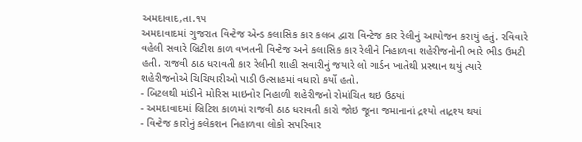અમદાવાદ,તા.૧૫
અમદાવાદમાં ગુજરાત વિન્ટેજ એન્ડ કલાસિક કાર કલબ દ્વારા વિન્ટેજ કાર રેલીનું આયોજન કરાયું હતું. રવિવારે વહેલી સવારે બ્રિટીશ કાળ વખતની વિન્ટેજ અને કલાસિક કાર રેલીને નિહાળવા શહેરીજનોની ભારે ભીડ ઉમટી હતી. રાજવી ઠાઠ ધરાવતી કાર રેલીની શાહી સવારીનું જયારે લો ગાર્ડન ખાતેથી પ્રસ્થાન થયું ત્યારે શહેરીજનોએ ચિચિયારીઓ પાડી ઉત્સાહમાં વધારો કર્યો હતો.
- બિટલથી માંડીને મોરિસ માઇનોર નિહાળી શહેરીજનો રોમાંચિત થઇ ઉઠયાં
- અમદાવાદમાં બ્રિટિશ કાળમાં રાજવી ઠાઠ ધરાવતી કારો જોઇ જૂના જમાનાનાં દ્રશ્યો તાદ્રશ્ય થયાં
- વિન્ટેજ કારોનું કલેકશન નિહાળવા લોકો સપરિવાર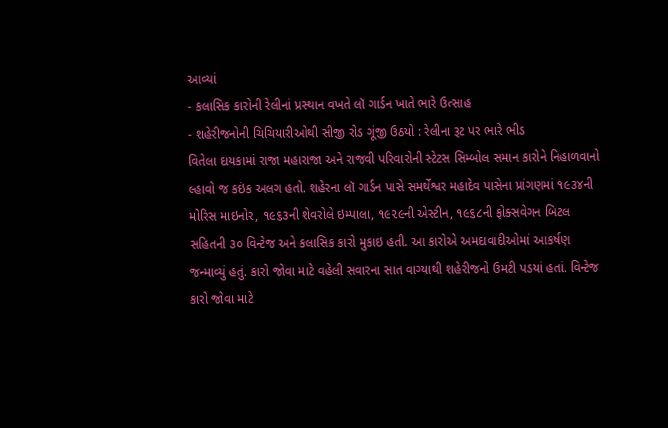આવ્યાં
- કલાસિક કારોની રેલીનાં પ્રસ્થાન વખતે લૉ ગાર્ડન ખાતે ભારે ઉત્સાહ
- શહેરીજનોની ચિચિયારીઓથી સીજી રોડ ગૂંજી ઉઠયો : રેલીના રૂટ પર ભારે ભીડ
વિતેલા દાયકામાં રાજા મહારાજા અને રાજવી પરિવારોની સ્ટેટસ સિમ્બોલ સમાન કારોને નિહાળવાનો લ્હાવો જ કઇંક અલગ હતો. શહેરના લૉ ગાર્ડન પાસે સમર્થેશ્વર મહાદેવ પાસેના પ્રાંગણમાં ૧૯૩૪ની મોરિસ માઇનોર, ૧૯૬૩ની શેવરોલે ઇમ્પાલા, ૧૯૨૯ની એસ્ટીન, ૧૯૬૮ની ફોક્સવેગન બિટલ સહિતની ૩૦ વિન્ટેજ અને કલાસિક કારો મુકાઇ હતી. આ કારોએ અમદાવાદીઓમાં આકર્ષણ જન્માવ્યું હતું. કારો જોવા માટે વહેલી સવારના સાત વાગ્યાથી શહેરીજનો ઉમટી પડયાં હતાં. વિન્ટેજ કારો જોવા માટે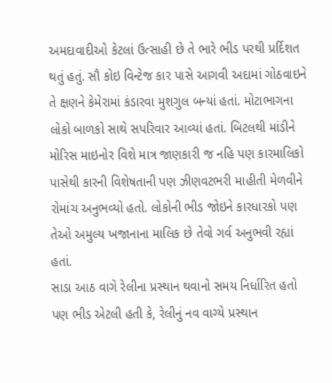અમદાવાદીઓ કેટલાં ઉત્સાહી છે તે ભારે ભીડ પરથી પ્રર્દિશત થતું હતું. સૌ કોઇ વિન્ટેજ કાર પાસે આગવી અદામાં ગોઠવાઇને તે ક્ષણને કેમેરામાં કંડારવા મુશગુલ બન્યાં હતાં. મોટાભાગના લોકો બાળકો સાથે સપરિવાર આવ્યાં હતાં. બિટલથી માંડીને મોરિસ માઇનોર વિશે માત્ર જાણકારી જ નહિ પણ કારમાલિકો પાસેથી કારની વિશેષતાની પણ ઝીણવટભરી માહીતી મેળવીને રોમાંચ અનુભવ્યો હતો. લોકોની ભીડ જોઇને કારધારકો પણ તેઓ અમુલ્ય ખજાનાના માલિક છે તેવો ગર્વ અનુભવી રહ્યાં હતાં.
સાડા આઠ વાગે રેલીના પ્રસ્થાન થવાનો સમય નિર્ધારિત હતો પણ ભીડ એટલી હતી કે, રેલીનું નવ વાગ્યે પ્રસ્થાન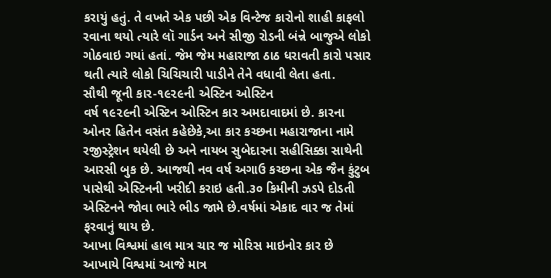કરાયું હતું. તે વખતે એક પછી એક વિન્ટેજ કારોનો શાહી કાફલો રવાના થયો ત્યારે લૉ ગાર્ડન અને સીજી રોડની બંન્ને બાજુએ લોકો ગોઠવાઇ ગયાં હતાં. જેમ જેમ મહારાજા ઠાઠ ધરાવતી કારો પસાર થતી ત્યારે લોકો ચિચિચારી પાડીને તેને વધાવી લેતા હતા.
સૌથી જૂની કાર-૧૯૨૯ની એસ્ટિન ઓસ્ટિન
વર્ષ ૧૯૨૯ની એસ્ટિન ઓસ્ટિન કાર અમદાવાદમાં છે. કારના ઓનર હિતેન વસંત કહેછેકે,આ કાર કચ્છના મહારાજાના નામે રજીસ્ટ્રેશન થયેલી છે અને નાયબ સુબેદારના સહીસિક્કા સાથેની આરસી બુક છે. આજથી નવ વર્ષ અગાઉ કચ્છના એક જૈન કુંટુબ પાસેથી એસ્ટિનની ખરીદી કરાઇ હતી.૩૦ કિમીની ઝડપે દોડતી એસ્ટિનને જોવા ભારે ભીડ જામે છે.વર્ષમાં એકાદ વાર જ તેમાં ફરવાનું થાય છે.
આખા વિશ્વમાં હાલ માત્ર ચાર જ મોરિસ માઇનોર કાર છે
આખાયે વિશ્વમાં આજે માત્ર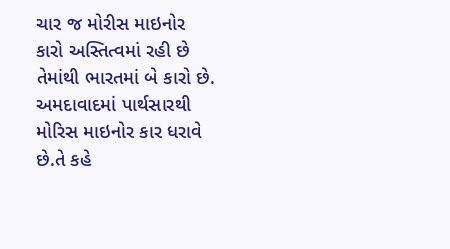ચાર જ મોરીસ માઇનોર કારો અસ્તિત્વમાં રહી છે તેમાંથી ભારતમાં બે કારો છે. અમદાવાદમાં પાર્થસારથી મોરિસ માઇનોર કાર ધરાવે છે.તે કહે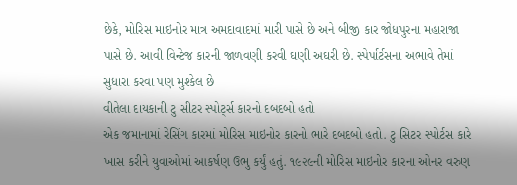છેકે, મોરિસ માઇનોર માત્ર અમદાવાદમાં મારી પાસે છે અને બીજી કાર જોધપુરના મહારાજા પાસે છે. આવી વિન્ટેજ કારની જાળવણી કરવી ઘણી અઘરી છે. સ્પેર્પાર્ટસના અભાવે તેમાં સુધારા કરવા પણ મુશ્કેલ છે
વીતેલા દાયકાની ટુ સીટર સ્પોર્ટ્સ કારનો દબદબો હતો
એક જમાનામાં રેસિંગ કારમાં મોરિસ માઇનોર કારનો ભારે દબદબો હતો. ટુ સિટર સ્પોર્ટસ કારે ખાસ કરીને યુવાઓમાં આકર્ષણ ઉભુ કર્યું હતું. ૧૯૨૯ની મોરિસ માઇનોર કારના ઓનર વરુણ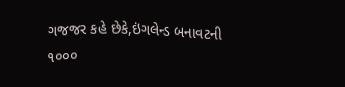ગજજર કહે છેકે,ઇંગલેન્ડ બનાવટની ૧૦૦૦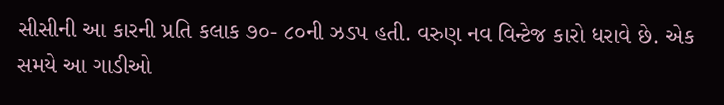સીસીની આ કારની પ્રતિ કલાક ૭૦- ૮૦ની ઝડપ હતી. વરુણ નવ વિન્ટેજ કારો ધરાવે છે. એક સમયે આ ગાડીઓ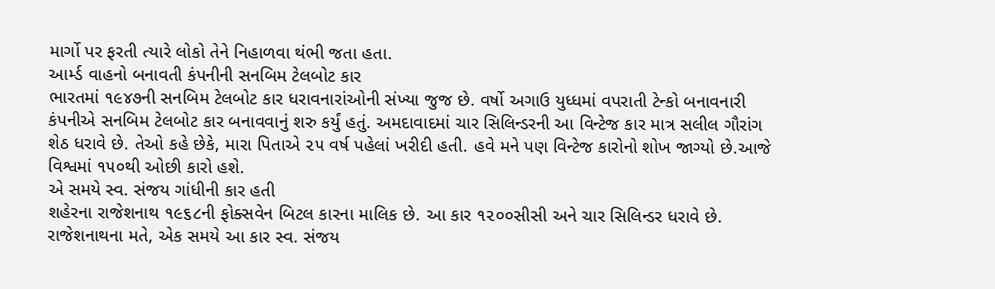માર્ગો પર ફરતી ત્યારે લોકો તેને નિહાળવા થંભી જતા હતા.
આર્મ્ડ વાહનો બનાવતી કંપનીની સનબિમ ટેલબોટ કાર
ભારતમાં ૧૯૪૭ની સનબિમ ટેલબોટ કાર ધરાવનારાંઓની સંખ્યા જુજ છે. વર્ષો અગાઉ યુધ્ધમાં વપરાતી ટેન્કો બનાવનારી કંપનીએ સનબિમ ટેલબોટ કાર બનાવવાનું શરુ કર્યું હતું. અમદાવાદમાં ચાર સિલિન્ડરની આ વિન્ટેજ કાર માત્ર સલીલ ગૌરાંગ શેઠ ધરાવે છે. તેઓ કહે છેકે, મારા પિતાએ ૨૫ વર્ષ પહેલાં ખરીદી હતી. હવે મને પણ વિન્ટેજ કારોનો શોખ જાગ્યો છે.આજે વિશ્વમાં ૧૫૦થી ઓછી કારો હશે.
એ સમયે સ્વ. સંજય ગાંધીની કાર હતી
શહેરના રાજેશનાથ ૧૯૬૮ની ફોક્સવેન બિટલ કારના માલિક છે. આ કાર ૧૨૦૦સીસી અને ચાર સિલિન્ડર ધરાવે છે. રાજેશનાથના મતે, એક સમયે આ કાર સ્વ. સંજય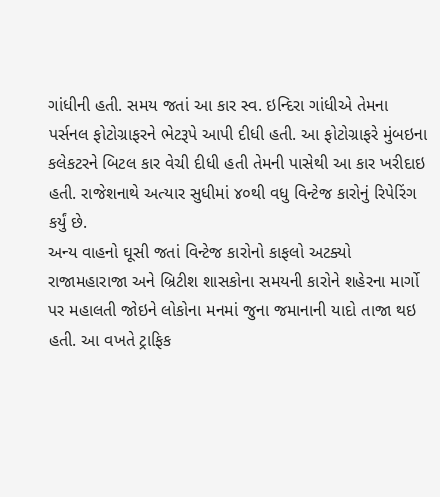ગાંધીની હતી. સમય જતાં આ કાર સ્વ. ઇન્દિરા ગાંધીએ તેમના પર્સનલ ફોટોગ્રાફરને ભેટરૂપે આપી દીધી હતી. આ ફોટોગ્રાફરે મુંબઇના કલેકટરને બિટલ કાર વેચી દીધી હતી તેમની પાસેથી આ કાર ખરીદાઇ હતી. રાજેશનાથે અત્યાર સુધીમાં ૪૦થી વધુ વિન્ટેજ કારોનું રિપેરિંગ કર્યું છે.
અન્ય વાહનો ઘૂસી જતાં વિન્ટેજ કારોનો કાફલો અટક્યો
રાજામહારાજા અને બ્રિટીશ શાસકોના સમયની કારોને શહેરના માર્ગો પર મહાલતી જોઇને લોકોના મનમાં જુના જમાનાની યાદો તાજા થઇ હતી. આ વખતે ટ્રાફિક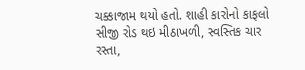ચક્કાજામ થયો હતો. શાહી કારોનો કાફલો સીજી રોડ થઇ મીઠાખળી, સ્વસ્તિક ચાર રસ્તા,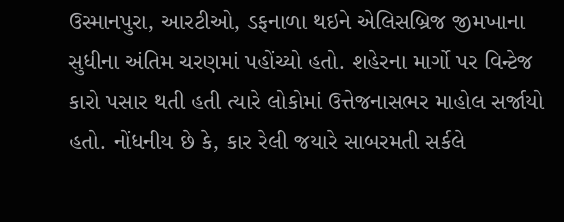ઉસ્માનપુરા, આરટીઓ, ડફનાળા થઇને એલિસબ્રિજ જીમખાના સુધીના અંતિમ ચરણમાં પહોંચ્યો હતો. શહેરના માર્ગો પર વિન્ટેજ કારો પસાર થતી હતી ત્યારે લોકોમાં ઉત્તેજનાસભર માહોલ સર્જાયો હતો. નોંધનીય છે કે, કાર રેલી જયારે સાબરમતી સર્કલે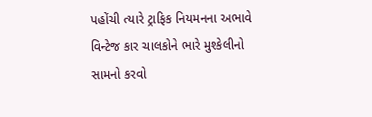પહોંચી ત્યારે ટ્રાફિક નિયમનના અભાવે વિન્ટેજ કાર ચાલકોને ભારે મુશ્કેલીનો સામનો કરવો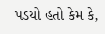પડયો હતો કેમ કે,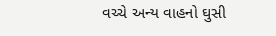વચ્ચે અન્ય વાહનો ઘુસી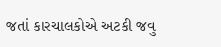જતાં કારચાલકોએ અટકી જવુ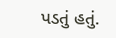પડતું હતું.